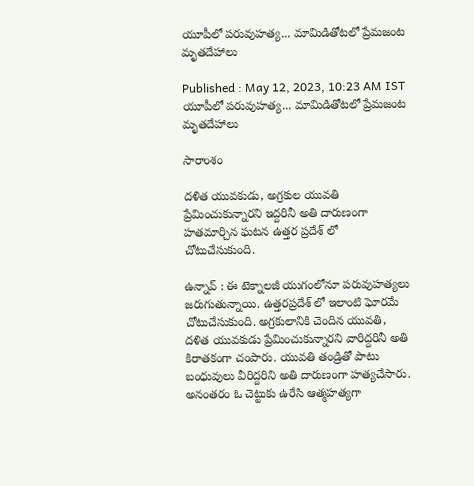యూపీలో పరువుహత్య... మామిడితోటలో ప్రేమజంట మృతదేహాలు

Published : May 12, 2023, 10:23 AM IST
యూపీలో పరువుహత్య... మామిడితోటలో ప్రేమజంట మృతదేహాలు

సారాంశం

దళిత యువకుడు, అగ్రకుల యువతి ప్రేమించుకున్నారని ఇద్దరినీ అతి దారుణంగా హతమార్చిన ఘటన ఉత్తర ప్రదేశ్ లో చోటుచేసుకుంది.

ఉన్నావ్ : ఈ టెక్నాలజీ యుగంలోనూ పరువుహత్యలు జరుగుతున్నాయి. ఉత్తరప్రదేశ్ లో ఇలాంటి ఘోరమే చోటుచేసుకుంది. అగ్రకులానికి చెందిన యువతి, దళిత యువకుడు ప్రేమించుకున్నారని వారిద్దరినీ అతి కిరాతకంగా చంపారు. యువతి తండ్రితో పాటు బంధువులు వీరిద్దరిని అతి దారుణంగా హత్యచేసారు. అనంతరం ఓ చెట్టుకు ఉరేసి ఆత్మహత్యగా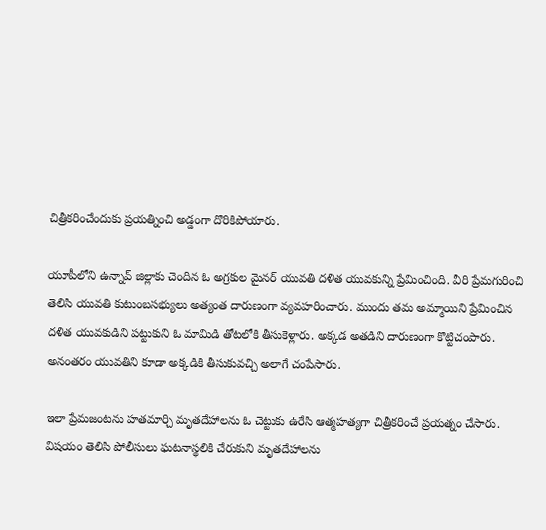చిత్రీకరించేందుకు ప్రయత్నించి అడ్డంగా దొరికిపోయారు.

యూపీలోని ఉన్నావ్ జిల్లాకు చెందిన ఓ అగ్రకుల మైనర్ యువతి దళిత యువకున్ని ప్రేమించింది. వీరి ప్రేమగురించి తెలిసి యువతి కుటుంబసభ్యులు అత్యంత దారుణంగా వ్యవహరించారు. ముందు తమ అమ్మాయిని ప్రేమించిన దళిత యువకుడిని పట్టుకుని ఓ మామిడి తోటలోకి తీసుకెళ్లారు. అక్కడ అతడిని దారుణంగా కొట్టిచంపారు. అనంతరం యువతిని కూడా అక్కడికి తీసుకువచ్చి అలాగే చంపేసారు.

ఇలా ప్రేమజంటను హతమార్చి మృతదేహాలను ఓ చెట్టుకు ఉరేసి ఆత్మహత్యగా చిత్రీకరించే ప్రయత్నం చేసారు. విషయం తెలిసి పోలీసులు ఘటనాస్థలికి చేరుకుని మృతదేహాలను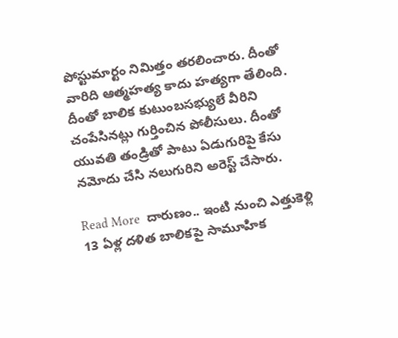పోస్టుమార్టం నిమిత్తం తరలించారు. దీంతో వారిది ఆత్మహత్య కాదు హత్యగా తేలింది. దీంతో బాలిక కుటుంబసభ్యులే వీరిని చంపేసినట్లు గుర్తించిన పోలీసులు. దీంతో యువతి తండ్రితో పాటు ఏడుగురిపై కేసు నమోదు చేసి నలుగురిని అరెస్ట్ చేసారు.

Read More  దారుణం.. ఇంటి నుంచి ఎత్తుకెళ్లి 13 ఏళ్ల దళిత బాలికపై సామూహిక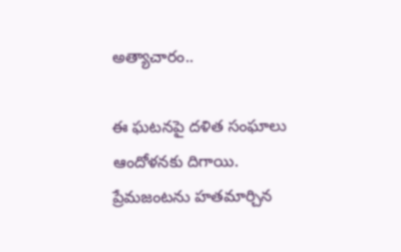అత్యాచారం..

ఈ ఘటనపై దళిత సంఘాలు ఆందోళనకు దిగాయి. ప్రేమజంటను హతమార్చిన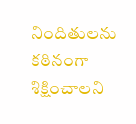నిందితులను కఠినంగా శిక్షించాలని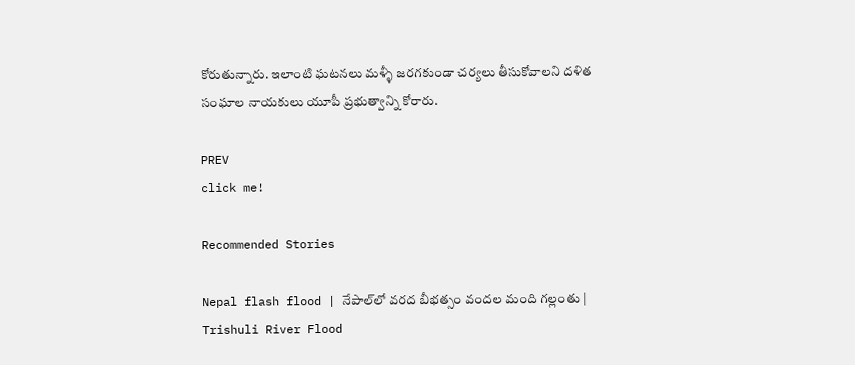కోరుతున్నారు. ఇలాంటి ఘటనలు మళ్ళీ జరగకుండా చర్యలు తీసుకోవాలని దళిత సంఘాల నాయకులు యూపీ ప్రభుత్వాన్ని కోరారు.

PREV
click me!

Recommended Stories

Nepal flash flood | నేపాల్‌లో వరద బీభత్సం వందల మంది గల్లంతు | Trishuli River Flood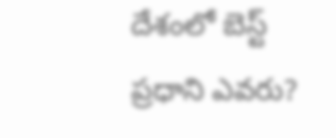దేశంలో బెస్ట్ ప్రధాని ఎవరు?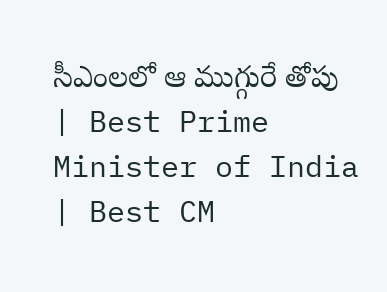సీఎంలలో ఆ ముగ్గురే తోపు | Best Prime Minister of India | Best CM